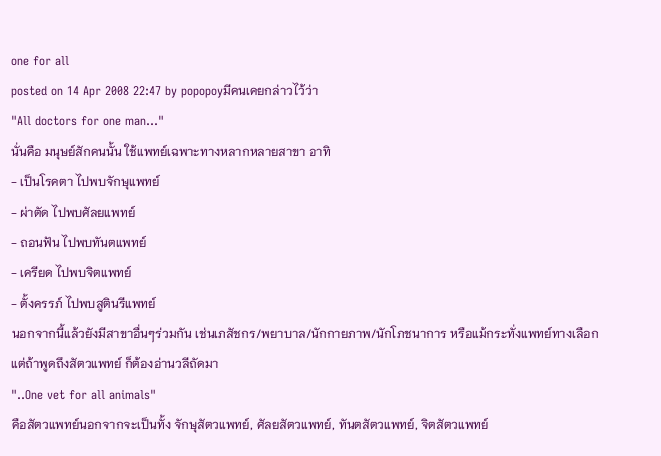one for all
posted on 14 Apr 2008 22:47 by popopoyมีคนเคยกล่าวไว้ว่า
"All doctors for one man..."
นั่นคือ มนุษย์สักคนนั้น ใช้แพทย์เฉพาะทางหลากหลายสาขา อาทิ
- เป็นโรคตา ไปพบจักษุแพทย์
- ผ่าตัด ไปพบศัลยแพทย์
- ถอนฟัน ไปพบทันตแพทย์
- เครียด ไปพบจิตแพทย์
- ตั้งครรภ์ ไปพบสูตินรีแพทย์
นอกจากนี้แล้วยังมีสาขาอื่นๆร่วมกัน เช่นเภสัชกร/พยาบาล/นักกายภาพ/นักโภชนาการ หรือแม้กระทั่งแพทย์ทางเลือก
แต่ถ้าพูดถึงสัตวแพทย์ ก็ต้องอ่านวลีถัดมา
"..One vet for all animals"
คือสัตวแพทย์นอกจากจะเป็นทั้ง จักษุสัตวแพทย์, ศัลยสัตวแพทย์, ทันตสัตวแพทย์, จิตสัตวแพทย์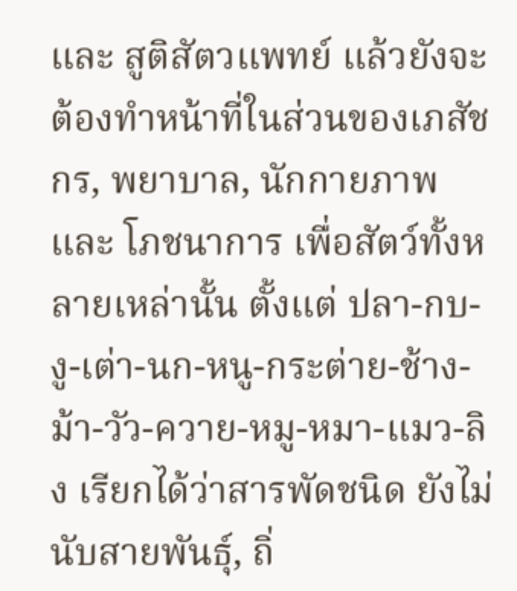และ สูติสัตวแพทย์ แล้วยังจะต้องทำหน้าที่ในส่วนของเภสัชกร, พยาบาล, นักกายภาพ และ โภชนาการ เพื่อสัตว์ทั้งหลายเหล่านั้น ตั้งแต่ ปลา-กบ-งู-เต่า-นก-หนู-กระต่าย-ช้าง-ม้า-วัว-ควาย-หมู-หมา-แมว-ลิง เรียกได้ว่าสารพัดชนิด ยังไม่นับสายพันธุ์, ถิ่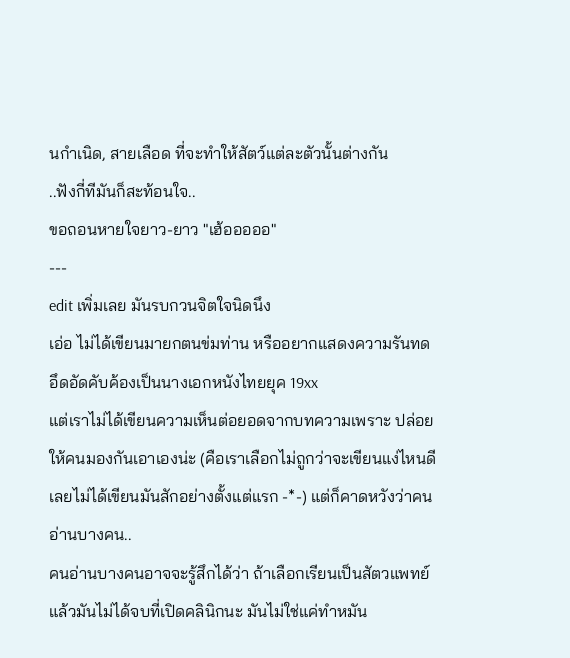นกำเนิด, สายเลือด ที่จะทำให้สัตว์แต่ละตัวนั้นต่างกัน
..ฟังกี่ทีมันก็สะท้อนใจ..
ขอถอนหายใจยาว-ยาว "เฮ้อออออ"
---
edit เพิ่มเลย มันรบกวนจิตใจนิดนึง
เอ่อ ไม่ได้เขียนมายกตนข่มท่าน หรืออยากแสดงความรันทด อึดอัดคับค้องเป็นนางเอกหนังไทยยุค 19xx
แต่เราไม่ได้เขียนความเห็นต่อยอดจากบทความเพราะ ปล่อยให้คนมองกันเอาเองน่ะ (คือเราเลือกไม่ถูกว่าจะเขียนแง่ไหนดี เลยไม่ได้เขียนมันสักอย่างตั้งแต่แรก -*-) แต่ก็คาดหวังว่าคนอ่านบางคน..
คนอ่านบางคนอาจจะรู้สึกได้ว่า ถ้าเลือกเรียนเป็นสัตวแพทย์ แล้วมันไม่ได้จบที่เปิดคลินิกนะ มันไม่ใช่แค่ทำหมัน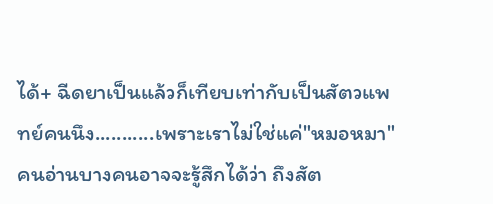ได้+ ฉีดยาเป็นแล้วก็เทียบเท่ากับเป็นสัตวแพทย์คนนึง...........เพราะเราไม่ใช่แค่"หมอหมา"
คนอ่านบางคนอาจจะรู้สึกได้ว่า ถึงสัต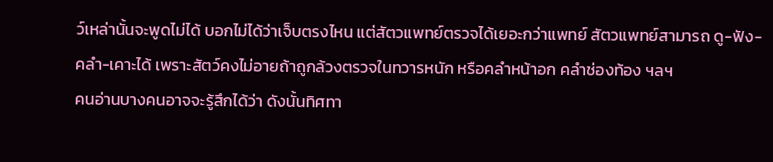ว์เหล่านั้นจะพูดไม่ได้ บอกไม่ได้ว่าเจ็บตรงไหน แต่สัตวแพทย์ตรวจได้เยอะกว่าแพทย์ สัตวแพทย์สามารถ ดู-ฟัง-คลำ-เคาะได้ เพราะสัตว์คงไม่อายถ้าถูกล้วงตรวจในทวารหนัก หรือคลำหน้าอก คลำช่องท้อง ฯลฯ
คนอ่านบางคนอาจจะรู้สึกได้ว่า ดังนั้นทิศทา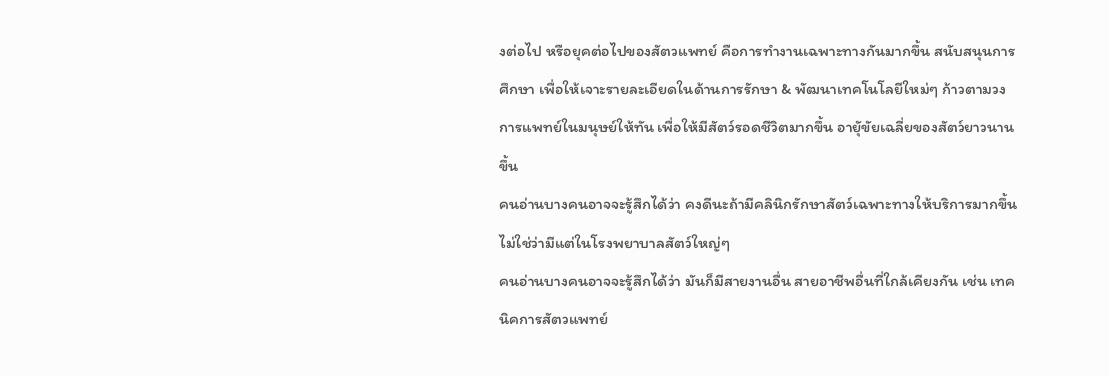งต่อไป หรือยุคต่อไปของสัตวแพทย์ คือการทำงานเฉพาะทางกันมากขึ้น สนับสนุนการศึกษา เพื่อให้เจาะรายละเอียดในด้านการรักษา & พัฒนาเทคโนโลยีใหม่ๆ ก้าวตามวงการแพทย์ในมนุษย์ให้ทัน เพื่อให้มีสัตว์รอดชีวิตมากขึ้น อายุัขัยเฉลี่ยของสัตว์ยาวนานขึ้น
คนอ่านบางคนอาจจะรู้สึกได้ว่า คงดีนะถ้ามีคลินิกรักษาสัตว์เฉพาะทางให้บริการมากขึ้น ไม่ใช่ว่ามีแต่ในโรงพยาบาลสัตว์ใหญ่ๆ
คนอ่านบางคนอาจจะรู้สึกได้ว่า มันก็มีสายงานอื่น สายอาชีพอื่นที่ใกล้เคียงกัน เช่น เทคนิคการสัตวแพทย์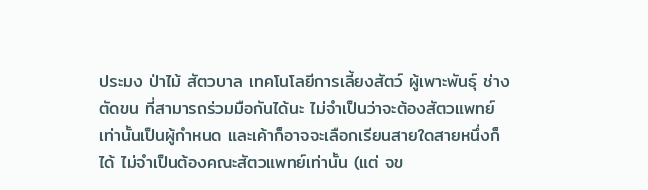ประมง ป่าไม้ สัตวบาล เทคโนโลยีการเลี้ยงสัตว์ ผู้เพาะพันธุ์ ช่างตัดขน ที่สามารถร่วมมือกันได้นะ ไม่จำเป็นว่าจะต้องสัตวแพทย์เท่านั้นเป็นผู้กำหนด และเค้าก็อาจจะเลือกเรียนสายใดสายหนึ่งก็ได้ ไม่จำเป็นต้องคณะสัตวแพทย์เท่านั้น (แต่ จข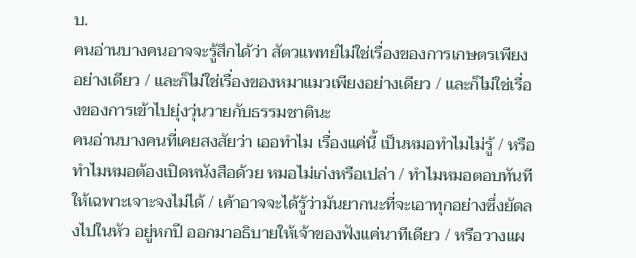บ.
คนอ่านบางคนอาจจะรู้สึกได้ว่า สัตวแพทย์ไม่ใช่เรื่องของการเกษตรเพียงอย่างเดียว / และก็ไม่ใช่เรื่องของหมาแมวเพียงอย่างเดียว / และก็ไม่ใช่เรื่องของการเข้าไปยุ่งวุ่นวายกับธรรมชาตินะ
คนอ่านบางคนที่เคยสงสัยว่า เออทำไม เรื่องแค่นี้ เป็นหมอทำไมไม่รู้ / หรือทำไมหมอต้องเปิดหนังสือด้วย หมอไม่เก่งหรือเปล่า / ทำไมหมอตอบทันทีให้เฉพาะเจาะจงไม่ได้ / เค้าอาจจะได้รู้ว่ามันยากนะที่จะเอาทุกอย่างซึ่งยัดลงไปในหัว อยู่หกปี ออกมาอธิบายให้เจ้าของฟังแค่นาทีเดียว / หรือวางแผ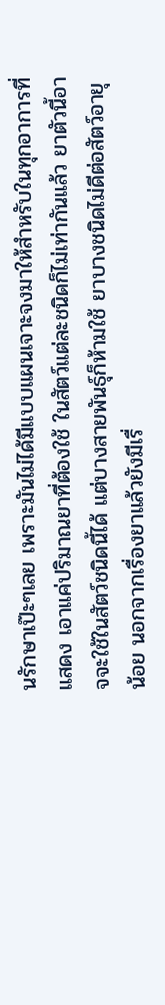นรักษาเป๊ะๆเลย เพราะมันไม่ได้มีแบบแผนเจาะจงมาให้สำหรับในทุกอาการที่แสดง เอาแค่ปริมาณยาที่ต้องใช้ ในสัตว์แต่ละชนิดก็ไม่เท่ากันแล้ว ยาตัวนี้อาจจะใช้ในสัตว์ชนิดนี้ได้ แต่บางสายพันธุ์ก็ห้ามใช้ ยาบางชนิดไม่ดีต่อสัตว์อายุน้อย นอกจากเรื่องยาแล้วยังมีเรื่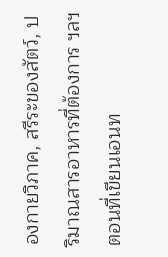องกายวิภาค, สรีระของสัตว์, ปริมาณสารอาหารที่ต้องการ ฯลฯ
ตอนที่เขียนเอนท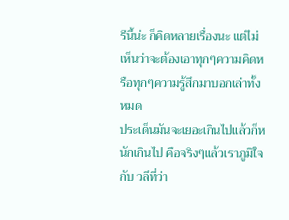รีนี้น่ะ ก็คิดหลายเรื่องนะ แต่ไม่เห็นว่าจะต้องเอาทุกๆความคิดหรือทุกๆความรู้สึกมาบอกเล่าทั้งหมด
ประเด็นมันจะเยอะเกินไปแล้วก็หนักเกินไป คือจริงๆแล้วเราภูมิใจกับ วลีที่ว่า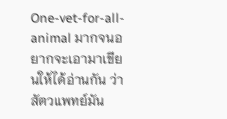One-vet-for-all-animal มากจนอยากจะเอามาเขียนให้ได้อ่านกัน ว่าสัตวแพทย์มัน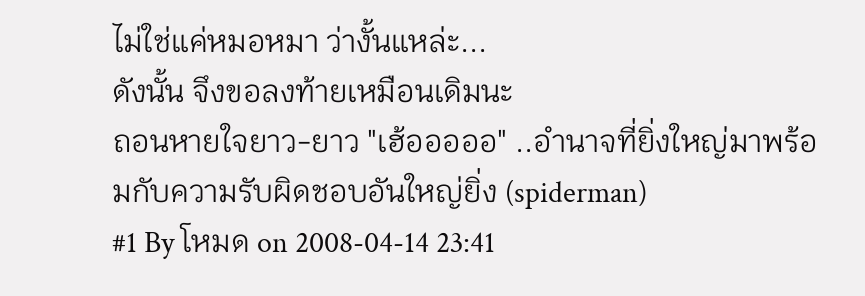ไม่ใช่แค่หมอหมา ว่างั้นแหล่ะ...
ดังนั้น จึงขอลงท้ายเหมือนเดิมนะ
ถอนหายใจยาว-ยาว "เฮ้อออออ" ..อำนาจที่ยิ่งใหญ่มาพร้อมกับความรับผิดชอบอันใหญ่ยิ่ง (spiderman)
#1 By โหมด on 2008-04-14 23:41